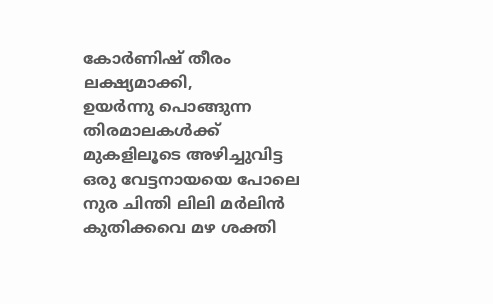കോർണിഷ് തീരം ലക്ഷ്യമാക്കി,
ഉയർന്നു പൊങ്ങുന്ന തിരമാലകൾക്ക് മുകളിലൂടെ അഴിച്ചുവിട്ട ഒരു വേട്ടനായയെ പോലെ നുര ചിന്തി ലിലി മർലിൻ കുതിക്കവെ മഴ ശക്തി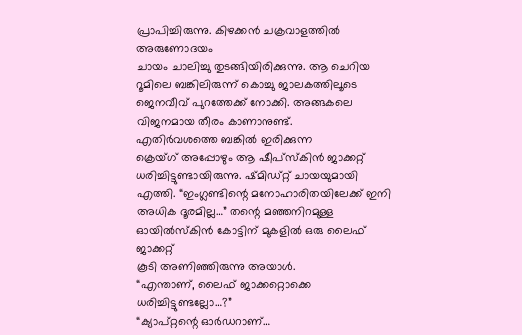പ്രാപിച്ചിരുന്നു. കിഴക്കൻ ചക്രവാളത്തിൽ അരുണോദയം
ചായം ചാലിച്ചു തുടങ്ങിയിരിക്കുന്നു. ആ ചെറിയ റൂമിലെ ബങ്കിലിരുന്ന് കൊച്ചു ജാലകത്തിലൂടെ
ജെനവീവ് പുറത്തേക്ക് നോക്കി. അങ്ങകലെ വിജനമായ തീരം കാണാനുണ്ട്.
എതിർവശത്തെ ബങ്കിൽ ഇരിക്കുന്ന
ക്രെയ്ഗ് അപ്പോഴും ആ ഷീപ്സ്കിൻ ജാക്കറ്റ് ധരിച്ചിട്ടുണ്ടായിരുന്നു. ഷ്മിഡ്റ്റ് ചായയുമായി
എത്തി. “ഇംഗ്ലണ്ടിന്റെ മനോഹാരിതയിലേക്ക് ഇനി അധിക ദൂരമില്ല…” തന്റെ മഞ്ഞനിറമുള്ള ഓയിൽസ്കിൻ കോട്ടിന് മുകളിൽ ഒരു ലൈഫ് ജാക്കറ്റ്
കൂടി അണിഞ്ഞിരുന്നു അയാൾ.
“എന്താണ്, ലൈഫ് ജാക്കറ്റൊക്കെ
ധരിച്ചിട്ടുണ്ടല്ലോ…?”
“ക്യാപ്റ്റന്റെ ഓർഡറാണ്…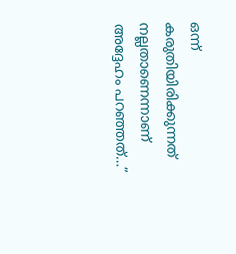ഒന്ന് കരുതിയിരിക്കുന്നത് നല്ലതാണെന്നാണ് അദ്ദേഹം പറഞ്ഞത്…”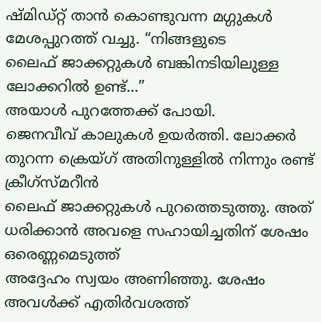ഷ്മിഡ്റ്റ് താൻ കൊണ്ടുവന്ന മഗ്ഗുകൾ മേശപ്പുറത്ത് വച്ചു. “നിങ്ങളുടെ
ലൈഫ് ജാക്കറ്റുകൾ ബങ്കിനടിയിലുള്ള ലോക്കറിൽ ഉണ്ട്…”
അയാൾ പുറത്തേക്ക് പോയി.
ജെനവീവ് കാലുകൾ ഉയർത്തി. ലോക്കർ തുറന്ന ക്രെയ്ഗ് അതിനുള്ളിൽ നിന്നും രണ്ട് ക്രീഗ്സ്മറീൻ
ലൈഫ് ജാക്കറ്റുകൾ പുറത്തെടുത്തു. അത് ധരിക്കാൻ അവളെ സഹായിച്ചതിന് ശേഷം ഒരെണ്ണമെടുത്ത്
അദ്ദേഹം സ്വയം അണിഞ്ഞു. ശേഷം അവൾക്ക് എതിർവശത്ത്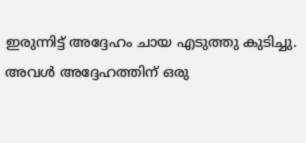ഇരുന്നിട്ട് അദ്ദേഹം ചായ എടുത്തു കുടിച്ചു.
അവൾ അദ്ദേഹത്തിന് ഒരു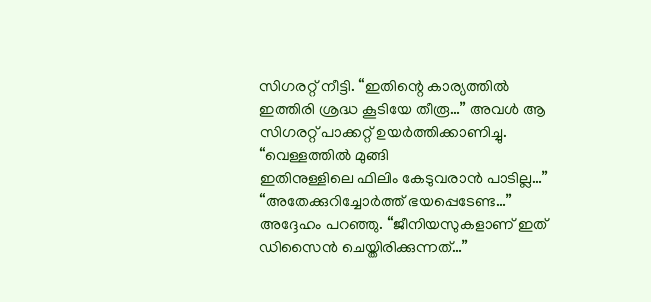സിഗരറ്റ് നീട്ടി. “ഇതിന്റെ കാര്യത്തിൽ ഇത്തിരി ശ്രദ്ധ കൂടിയേ തീരൂ…” അവൾ ആ സിഗരറ്റ് പാക്കറ്റ് ഉയർത്തിക്കാണിച്ചു. “വെള്ളത്തിൽ മുങ്ങി
ഇതിനുള്ളിലെ ഫിലിം കേടുവരാൻ പാടില്ല…”
“അതേക്കുറിച്ചോർത്ത് ഭയപ്പെടേണ്ട…” അദ്ദേഹം പറഞ്ഞു. “ജീനിയസുകളാണ് ഇത് ഡിസൈൻ ചെയ്തിരിക്കുന്നത്…”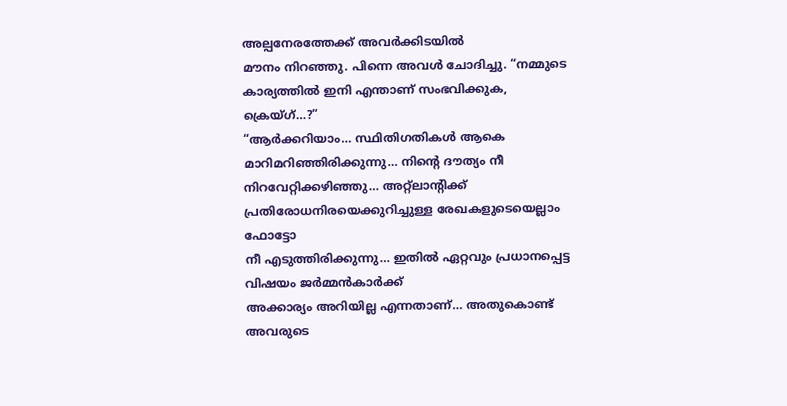അല്പനേരത്തേക്ക് അവർക്കിടയിൽ
മൗനം നിറഞ്ഞു. പിന്നെ അവൾ ചോദിച്ചു. “നമ്മുടെ കാര്യത്തിൽ ഇനി എന്താണ് സംഭവിക്കുക, ക്രെയ്ഗ്…?”
“ആർക്കറിയാം… സ്ഥിതിഗതികൾ ആകെ മാറിമറിഞ്ഞിരിക്കുന്നു… നിന്റെ ദൗത്യം നീ നിറവേറ്റിക്കഴിഞ്ഞു… അറ്റ്ലാന്റിക്ക് പ്രതിരോധനിരയെക്കുറിച്ചുള്ള രേഖകളുടെയെല്ലാം ഫോട്ടോ
നീ എടുത്തിരിക്കുന്നു… ഇതിൽ ഏറ്റവും പ്രധാനപ്പെട്ട വിഷയം ജർമ്മൻകാർക്ക്
അക്കാര്യം അറിയില്ല എന്നതാണ്… അതുകൊണ്ട് അവരുടെ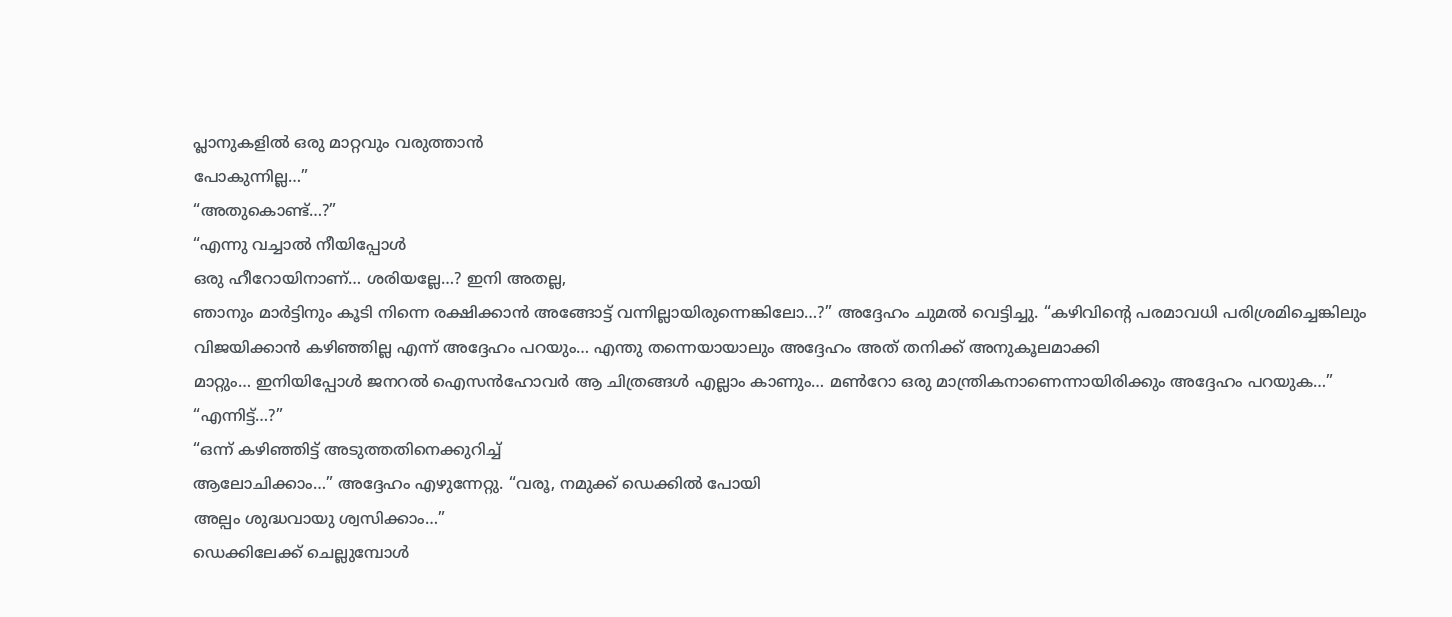പ്ലാനുകളിൽ ഒരു മാറ്റവും വരുത്താൻ
പോകുന്നില്ല…”
“അതുകൊണ്ട്…?”
“എന്നു വച്ചാൽ നീയിപ്പോൾ
ഒരു ഹീറോയിനാണ്… ശരിയല്ലേ…? ഇനി അതല്ല,
ഞാനും മാർട്ടിനും കൂടി നിന്നെ രക്ഷിക്കാൻ അങ്ങോട്ട് വന്നില്ലായിരുന്നെങ്കിലോ…?” അദ്ദേഹം ചുമൽ വെട്ടിച്ചു. “കഴിവിന്റെ പരമാവധി പരിശ്രമിച്ചെങ്കിലും
വിജയിക്കാൻ കഴിഞ്ഞില്ല എന്ന് അദ്ദേഹം പറയും… എന്തു തന്നെയായാലും അദ്ദേഹം അത് തനിക്ക് അനുകൂലമാക്കി
മാറ്റും… ഇനിയിപ്പോൾ ജനറൽ ഐസൻഹോവർ ആ ചിത്രങ്ങൾ എല്ലാം കാണും… മൺറോ ഒരു മാന്ത്രികനാണെന്നായിരിക്കും അദ്ദേഹം പറയുക…”
“എന്നിട്ട്…?”
“ഒന്ന് കഴിഞ്ഞിട്ട് അടുത്തതിനെക്കുറിച്ച്
ആലോചിക്കാം…” അദ്ദേഹം എഴുന്നേറ്റു. “വരൂ, നമുക്ക് ഡെക്കിൽ പോയി
അല്പം ശുദ്ധവായു ശ്വസിക്കാം…”
ഡെക്കിലേക്ക് ചെല്ലുമ്പോൾ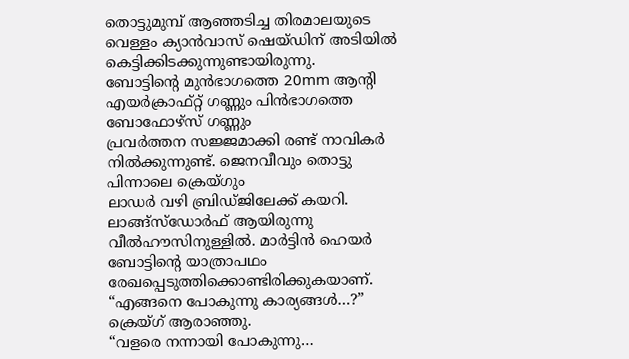തൊട്ടുമുമ്പ് ആഞ്ഞടിച്ച തിരമാലയുടെ വെള്ളം ക്യാൻവാസ് ഷെയ്ഡിന് അടിയിൽ കെട്ടിക്കിടക്കുന്നുണ്ടായിരുന്നു.
ബോട്ടിന്റെ മുൻഭാഗത്തെ 20mm ആന്റി എയർക്രാഫ്റ്റ് ഗണ്ണും പിൻഭാഗത്തെ ബോഫോഴ്സ് ഗണ്ണും
പ്രവർത്തന സജ്ജമാക്കി രണ്ട് നാവികർ നിൽക്കുന്നുണ്ട്. ജെനവീവും തൊട്ടു പിന്നാലെ ക്രെയ്ഗും
ലാഡർ വഴി ബ്രിഡ്ജിലേക്ക് കയറി. ലാങ്ങ്സ്ഡോർഫ് ആയിരുന്നു വീൽഹൗസിനുള്ളിൽ. മാർട്ടിൻ ഹെയർ
ബോട്ടിന്റെ യാത്രാപഥം രേഖപ്പെടുത്തിക്കൊണ്ടിരിക്കുകയാണ്.
“എങ്ങനെ പോകുന്നു കാര്യങ്ങൾ…?” ക്രെയ്ഗ് ആരാഞ്ഞു.
“വളരെ നന്നായി പോകുന്നു…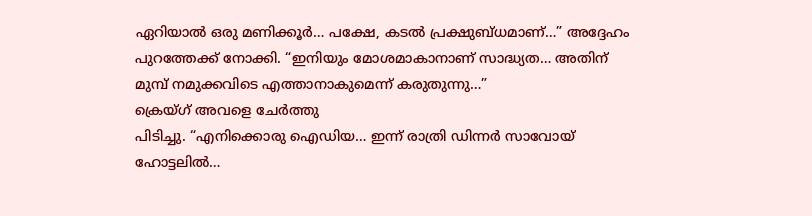ഏറിയാൽ ഒരു മണിക്കൂർ… പക്ഷേ, കടൽ പ്രക്ഷുബ്ധമാണ്…” അദ്ദേഹം പുറത്തേക്ക് നോക്കി. “ഇനിയും മോശമാകാനാണ് സാദ്ധ്യത… അതിന് മുമ്പ് നമുക്കവിടെ എത്താനാകുമെന്ന് കരുതുന്നു…”
ക്രെയ്ഗ് അവളെ ചേർത്തു
പിടിച്ചു. “എനിക്കൊരു ഐഡിയ… ഇന്ന് രാത്രി ഡിന്നർ സാവോയ് ഹോട്ടലിൽ…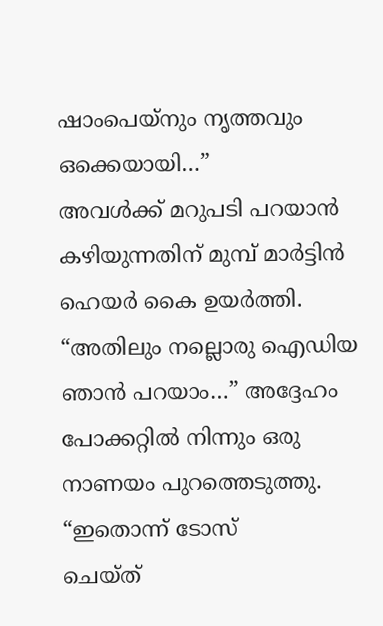ഷാംപെയ്നും നൃത്തവും ഒക്കെയായി…”
അവൾക്ക് മറുപടി പറയാൻ
കഴിയുന്നതിന് മുമ്പ് മാർട്ടിൻ ഹെയർ കൈ ഉയർത്തി. “അതിലും നല്ലൊരു ഐഡിയ ഞാൻ പറയാം…” അദ്ദേഹം പോക്കറ്റിൽ നിന്നും ഒരു നാണയം പുറത്തെടുത്തു. “ഇതൊന്ന് ടോസ്
ചെയ്ത്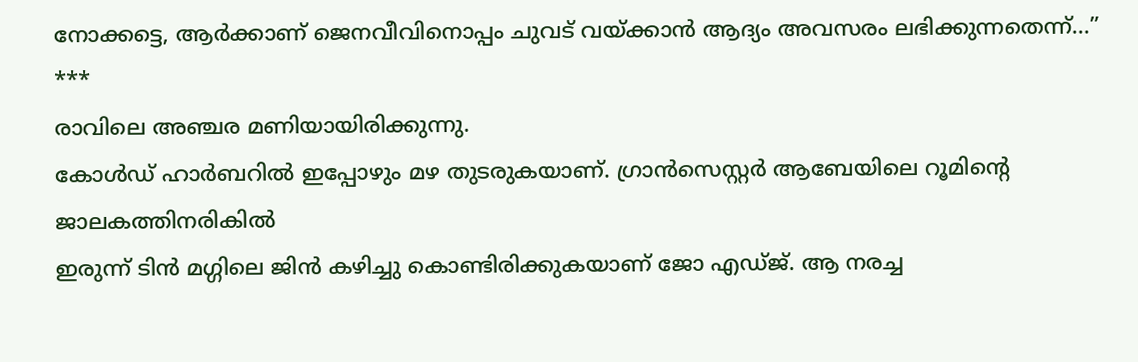നോക്കട്ടെ, ആർക്കാണ് ജെനവീവിനൊപ്പം ചുവട് വയ്ക്കാൻ ആദ്യം അവസരം ലഭിക്കുന്നതെന്ന്…”
***
രാവിലെ അഞ്ചര മണിയായിരിക്കുന്നു.
കോൾഡ് ഹാർബറിൽ ഇപ്പോഴും മഴ തുടരുകയാണ്. ഗ്രാൻസെസ്റ്റർ ആബേയിലെ റൂമിന്റെ ജാലകത്തിനരികിൽ
ഇരുന്ന് ടിൻ മഗ്ഗിലെ ജിൻ കഴിച്ചു കൊണ്ടിരിക്കുകയാണ് ജോ എഡ്ജ്. ആ നരച്ച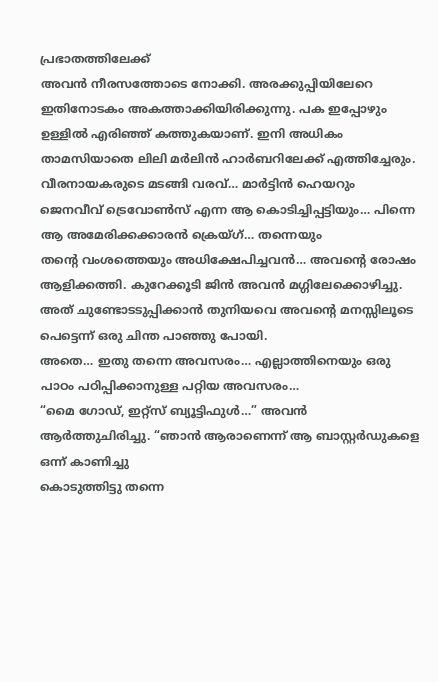പ്രഭാതത്തിലേക്ക്
അവൻ നീരസത്തോടെ നോക്കി. അരക്കുപ്പിയിലേറെ ഇതിനോടകം അകത്താക്കിയിരിക്കുന്നു. പക ഇപ്പോഴും
ഉള്ളിൽ എരിഞ്ഞ് കത്തുകയാണ്. ഇനി അധികം താമസിയാതെ ലിലി മർലിൻ ഹാർബറിലേക്ക് എത്തിച്ചേരും.
വീരനായകരുടെ മടങ്ങി വരവ്… മാർട്ടിൻ ഹെയറും ജെനവീവ് ട്രെവോൺസ് എന്ന ആ കൊടിച്ചിപ്പട്ടിയും… പിന്നെ ആ അമേരിക്കക്കാരൻ ക്രെയ്ഗ്… തന്നെയും
തന്റെ വംശത്തെയും അധിക്ഷേപിച്ചവൻ… അവന്റെ രോഷം ആളിക്കത്തി. കുറേക്കൂടി ജിൻ അവൻ മഗ്ഗിലേക്കൊഴിച്ചു.
അത് ചുണ്ടോടടുപ്പിക്കാൻ തുനിയവെ അവന്റെ മനസ്സിലൂടെ പെട്ടെന്ന് ഒരു ചിന്ത പാഞ്ഞു പോയി.
അതെ… ഇതു തന്നെ അവസരം… എല്ലാത്തിനെയും ഒരു പാഠം പഠിപ്പിക്കാനുള്ള പറ്റിയ അവസരം…
“മൈ ഗോഡ്, ഇറ്റ്സ് ബ്യൂട്ടിഫുൾ…” അവൻ ആർത്തുചിരിച്ചു. “ഞാൻ ആരാണെന്ന് ആ ബാസ്റ്റർഡുകളെ ഒന്ന് കാണിച്ചു
കൊടുത്തിട്ടു തന്നെ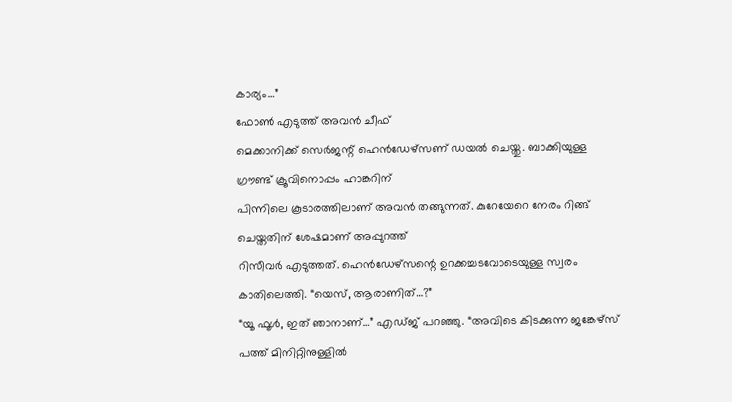കാര്യം…”
ഫോൺ എടുത്ത് അവൻ ചീഫ്
മെക്കാനിക്ക് സെർജന്റ് ഹെൻഡേഴ്സണ് ഡയൽ ചെയ്തു. ബാക്കിയുള്ള ഗ്രൗണ്ട് ക്രൂവിനൊപ്പം ഹാങ്കറിന്
പിന്നിലെ കൂടാരത്തിലാണ് അവൻ തങ്ങുന്നത്. കുറേയേറെ നേരം റിങ്ങ് ചെയ്തതിന് ശേഷമാണ് അപ്പുറത്ത്
റിസീവർ എടുത്തത്. ഹെൻഡേഴ്സന്റെ ഉറക്കച്ചടവോടെയുള്ള സ്വരം കാതിലെത്തി. “യെസ്, ആരാണിത്…?”
“യൂ ഫൂൾ, ഇത് ഞാനാണ്…” എഡ്ജ് പറഞ്ഞു. “അവിടെ കിടക്കുന്ന ജങ്കേഴ്സ് പത്ത് മിനിറ്റിനുള്ളിൽ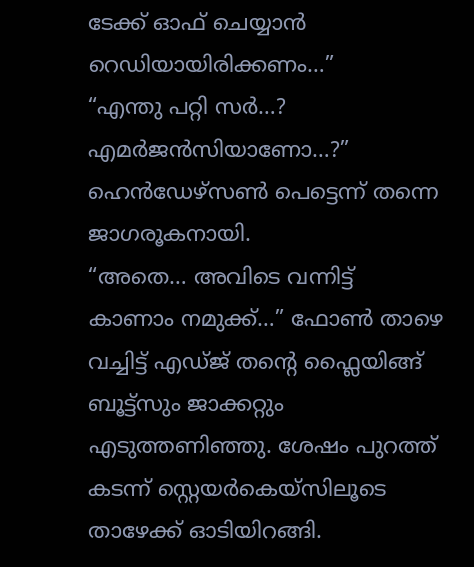ടേക്ക് ഓഫ് ചെയ്യാൻ റെഡിയായിരിക്കണം…”
“എന്തു പറ്റി സർ…? എമർജൻസിയാണോ…?” ഹെൻഡേഴ്സൺ പെട്ടെന്ന് തന്നെ ജാഗരൂകനായി.
“അതെ… അവിടെ വന്നിട്ട് കാണാം നമുക്ക്…” ഫോൺ താഴെ
വച്ചിട്ട് എഡ്ജ് തന്റെ ഫ്ലൈയിങ്ങ് ബൂട്ട്സും ജാക്കറ്റും എടുത്തണിഞ്ഞു. ശേഷം പുറത്ത്
കടന്ന് സ്റ്റെയർകെയ്സിലൂടെ താഴേക്ക് ഓടിയിറങ്ങി.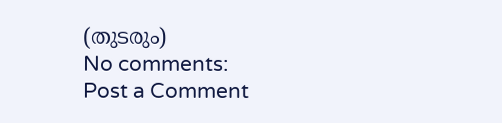(തുടരും)
No comments:
Post a Comment